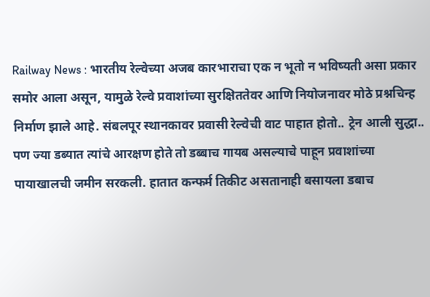Railway News : भारतीय रेल्वेच्या अजब कारभाराचा एक न भूतो न भविष्यती असा प्रकार समोर आला असून, यामुळे रेल्वे प्रवाशांच्या सुरक्षिततेवर आणि नियोजनावर मोठे प्रश्नचिन्ह निर्माण झाले आहे. संबलपूर स्थानकावर प्रवासी रेल्वेची वाट पाहात होतो.. ट्रेन आली सुद्धा.. पण ज्या डब्यात त्यांचे आरक्षण होते तो डब्बाच गायब असल्याचे पाहून प्रवाशांच्या पायाखालची जमीन सरकली. हातात कन्फर्म तिकीट असतानाही बसायला डबाच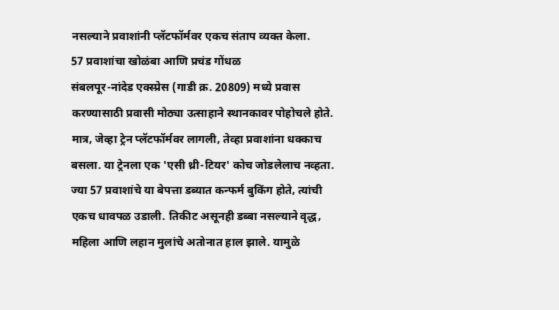नसल्याने प्रवाशांनी प्लॅटफॉर्मवर एकच संताप व्यक्त केला.
57 प्रवाशांचा खोळंबा आणि प्रचंड गोंधळ
संबलपूर-नांदेड एक्स्प्रेस (गाडी क्र. 20809) मध्ये प्रवास करण्यासाठी प्रवासी मोठ्या उत्साहाने स्थानकावर पोहोचले होते. मात्र, जेव्हा ट्रेन प्लॅटफॉर्मवर लागली, तेव्हा प्रवाशांना धक्काच बसला. या ट्रेनला एक 'एसी थ्री-टियर' कोच जोडलेलाच नव्हता. ज्या 57 प्रवाशांचे या बेपत्ता डब्यात कन्फर्म बुकिंग होते, त्यांची एकच धावपळ उडाली. तिकीट असूनही डब्बा नसल्याने वृद्ध, महिला आणि लहान मुलांचे अतोनात हाल झाले. यामुळे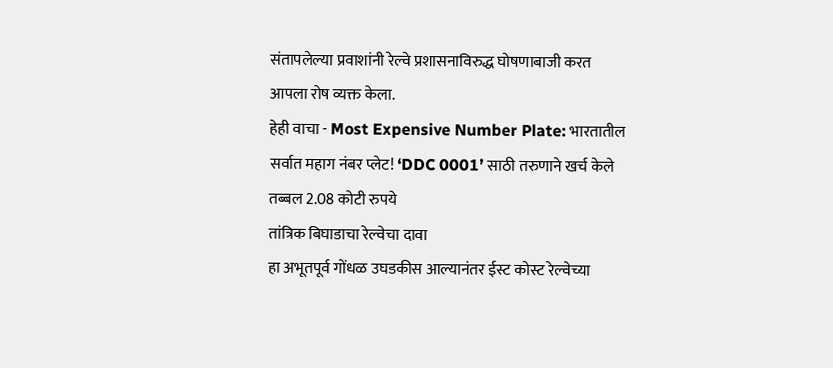संतापलेल्या प्रवाशांनी रेल्वे प्रशासनाविरुद्ध घोषणाबाजी करत आपला रोष व्यक्त केला.
हेही वाचा - Most Expensive Number Plate: भारतातील सर्वात महाग नंबर प्लेट! ‘DDC 0001’ साठी तरुणाने खर्च केले तब्बल 2.08 कोटी रुपये
तांत्रिक बिघाडाचा रेल्वेचा दावा
हा अभूतपूर्व गोंधळ उघडकीस आल्यानंतर ईस्ट कोस्ट रेल्वेच्या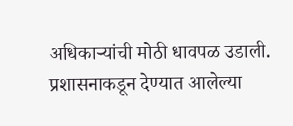अधिकाऱ्यांची मोठी धावपळ उडाली. प्रशासनाकडून देण्यात आलेल्या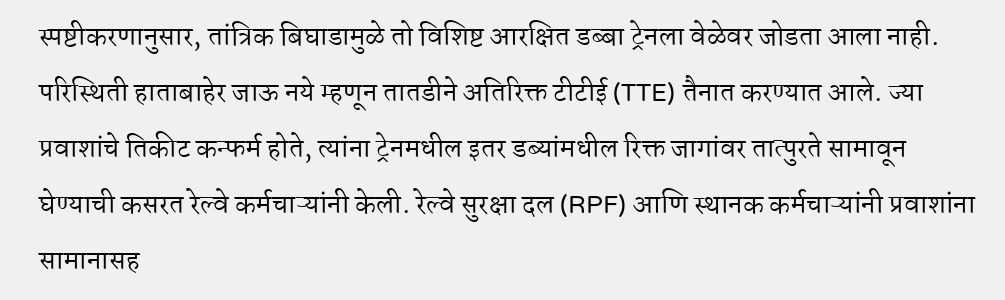स्पष्टीकरणानुसार, तांत्रिक बिघाडामुळे तो विशिष्ट आरक्षित डब्बा ट्रेनला वेळेवर जोडता आला नाही. परिस्थिती हाताबाहेर जाऊ नये म्हणून तातडीने अतिरिक्त टीटीई (TTE) तैनात करण्यात आले. ज्या प्रवाशांचे तिकीट कन्फर्म होते, त्यांना ट्रेनमधील इतर डब्यांमधील रिक्त जागांवर तात्पुरते सामावून घेण्याची कसरत रेल्वे कर्मचाऱ्यांनी केली. रेल्वे सुरक्षा दल (RPF) आणि स्थानक कर्मचाऱ्यांनी प्रवाशांना सामानासह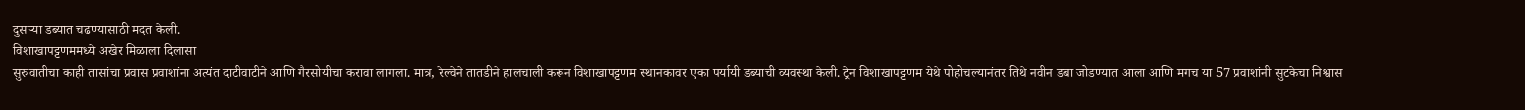दुसऱ्या डब्यात चढण्यासाठी मदत केली.
विशाखापट्टणममध्ये अखेर मिळाला दिलासा
सुरुवातीचा काही तासांचा प्रवास प्रवाशांना अत्यंत दाटीवाटीने आणि गैरसोयीचा करावा लागला. मात्र, रेल्वेने तातडीने हालचाली करून विशाखापट्टणम स्थानकावर एका पर्यायी डब्याची व्यवस्था केली. ट्रेन विशाखापट्टणम येथे पोहोचल्यानंतर तिथे नवीन डबा जोडण्यात आला आणि मगच या 57 प्रवाशांनी सुटकेचा निश्वास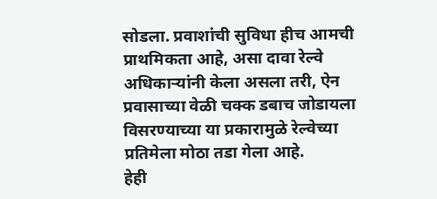सोडला. प्रवाशांची सुविधा हीच आमची प्राथमिकता आहे, असा दावा रेल्वे अधिकाऱ्यांनी केला असला तरी, ऐन प्रवासाच्या वेळी चक्क डबाच जोडायला विसरण्याच्या या प्रकारामुळे रेल्वेच्या प्रतिमेला मोठा तडा गेला आहे.
हेही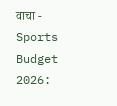वाचा - Sports Budget 2026: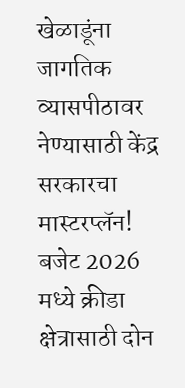खेळाडूंना जागतिक व्यासपीठावर नेण्यासाठी केंद्र सरकारचा मास्टरप्लॅन! बजेट 2026 मध्ये क्रीडा क्षेत्रासाठी दोन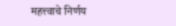महत्त्वाचे निर्णय